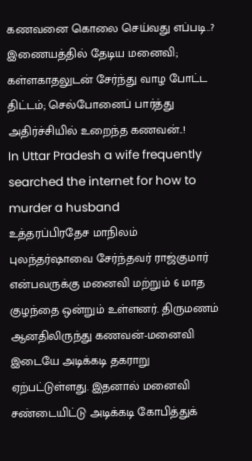கணவனை கொலை செய்வது எப்படி..? இணையத்தில் தேடிய மனைவி; கள்ளகாதலுடன் சேர்ந்து வாழ போட்ட திட்டம்; செல்போனைப் பார்த்து அதிர்ச்சியில் உறைந்த கணவன்..!
In Uttar Pradesh a wife frequently searched the internet for how to murder a husband
உத்தரப்பிரதேச மாநிலம் புலந்தர்ஷாவை சேர்ந்தவர் ராஜ்குமார் என்பவருக்கு மனைவி மற்றும் 6 மாத குழந்தை ஒன்றும் உள்ளனர். திருமணம் ஆனதிலிருந்து கணவன்-மனைவி இடையே அடிக்கடி தகராறு ஏற்பட்டுள்ளது. இதனால் மனைவி சண்டையிட்டு அடிக்கடி கோபித்துக்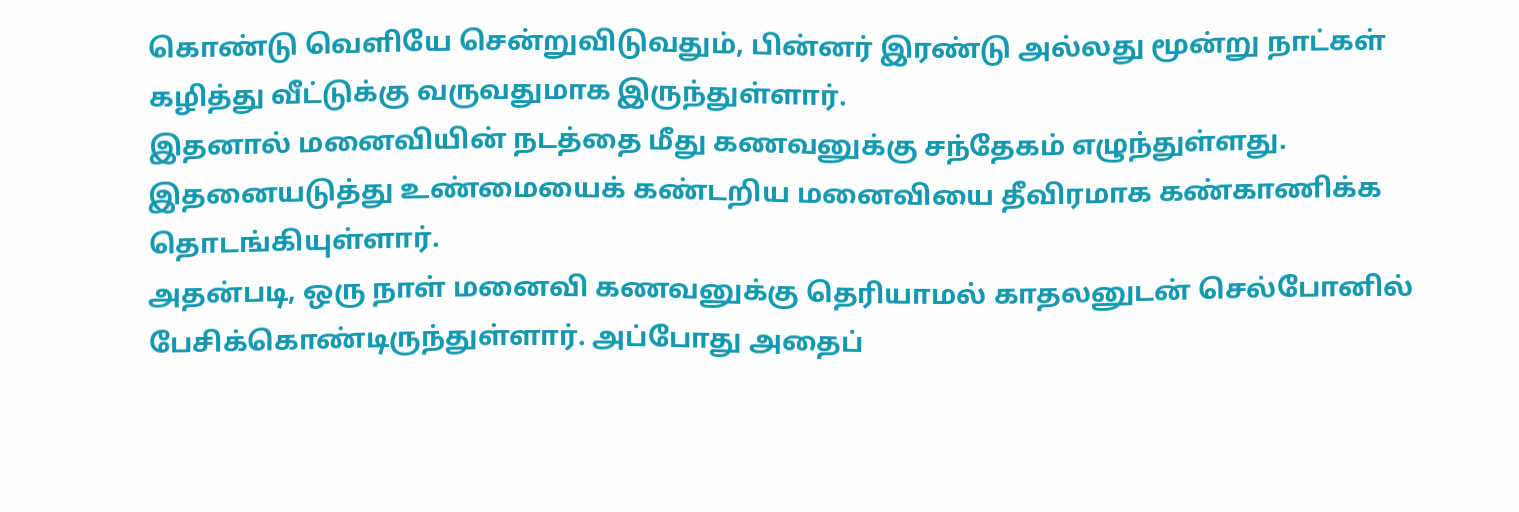கொண்டு வெளியே சென்றுவிடுவதும், பின்னர் இரண்டு அல்லது மூன்று நாட்கள் கழித்து வீட்டுக்கு வருவதுமாக இருந்துள்ளார்.
இதனால் மனைவியின் நடத்தை மீது கணவனுக்கு சந்தேகம் எழுந்துள்ளது. இதனையடுத்து உண்மையைக் கண்டறிய மனைவியை தீவிரமாக கண்காணிக்க தொடங்கியுள்ளார்.
அதன்படி, ஒரு நாள் மனைவி கணவனுக்கு தெரியாமல் காதலனுடன் செல்போனில் பேசிக்கொண்டிருந்துள்ளார். அப்போது அதைப்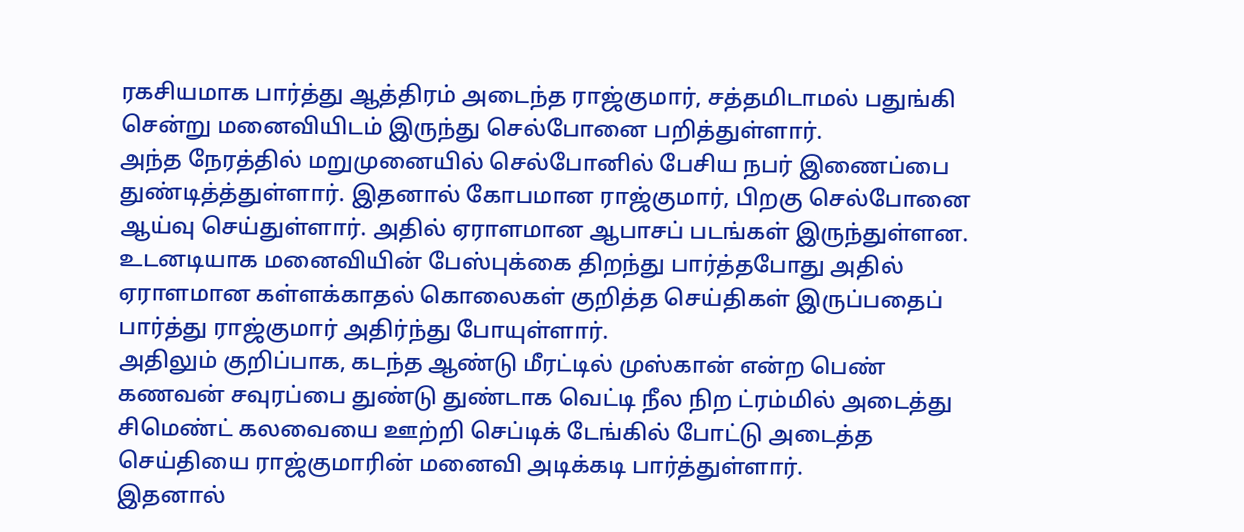ரகசியமாக பார்த்து ஆத்திரம் அடைந்த ராஜ்குமார், சத்தமிடாமல் பதுங்கி சென்று மனைவியிடம் இருந்து செல்போனை பறித்துள்ளார்.
அந்த நேரத்தில் மறுமுனையில் செல்போனில் பேசிய நபர் இணைப்பை துண்டித்த்துள்ளார். இதனால் கோபமான ராஜ்குமார், பிறகு செல்போனை ஆய்வு செய்துள்ளார். அதில் ஏராளமான ஆபாசப் படங்கள் இருந்துள்ளன.
உடனடியாக மனைவியின் பேஸ்புக்கை திறந்து பார்த்தபோது அதில் ஏராளமான கள்ளக்காதல் கொலைகள் குறித்த செய்திகள் இருப்பதைப் பார்த்து ராஜ்குமார் அதிர்ந்து போயுள்ளார்.
அதிலும் குறிப்பாக, கடந்த ஆண்டு மீரட்டில் முஸ்கான் என்ற பெண் கணவன் சவுரப்பை துண்டு துண்டாக வெட்டி நீல நிற ட்ரம்மில் அடைத்து சிமெண்ட் கலவையை ஊற்றி செப்டிக் டேங்கில் போட்டு அடைத்த செய்தியை ராஜ்குமாரின் மனைவி அடிக்கடி பார்த்துள்ளார்.
இதனால்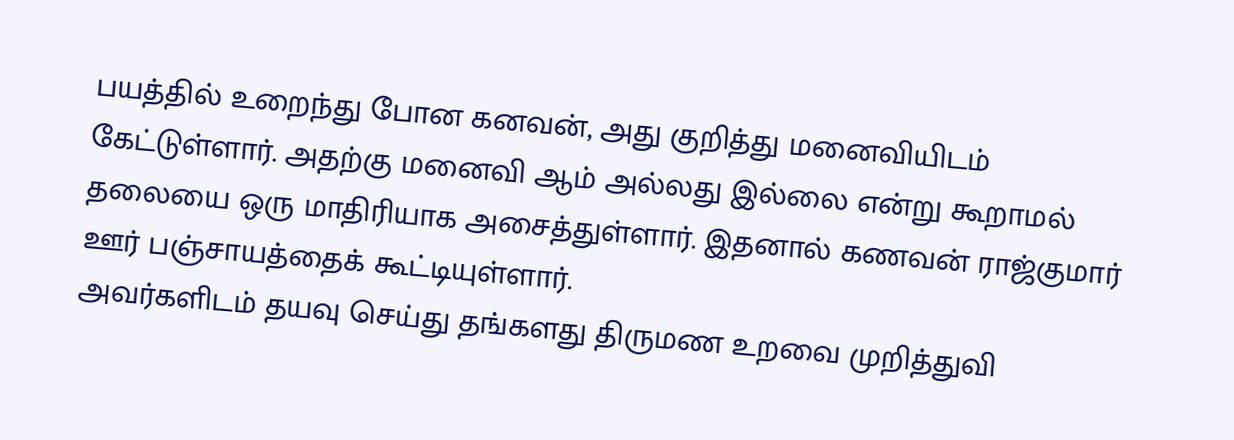பயத்தில் உறைந்து போன கனவன், அது குறித்து மனைவியிடம் கேட்டுள்ளார். அதற்கு மனைவி ஆம் அல்லது இல்லை என்று கூறாமல் தலையை ஒரு மாதிரியாக அசைத்துள்ளார். இதனால் கணவன் ராஜ்குமார் ஊர் பஞ்சாயத்தைக் கூட்டியுள்ளார்.
அவர்களிடம் தயவு செய்து தங்களது திருமண உறவை முறித்துவி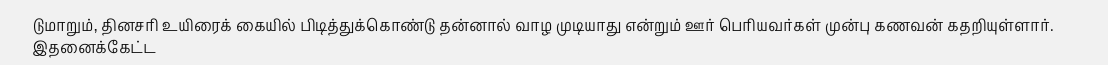டுமாறும், தினசரி உயிரைக் கையில் பிடித்துக்கொண்டு தன்னால் வாழ முடியாது என்றும் ஊர் பெரியவர்கள் முன்பு கணவன் கதறியுள்ளார். இதனைக்கேட்ட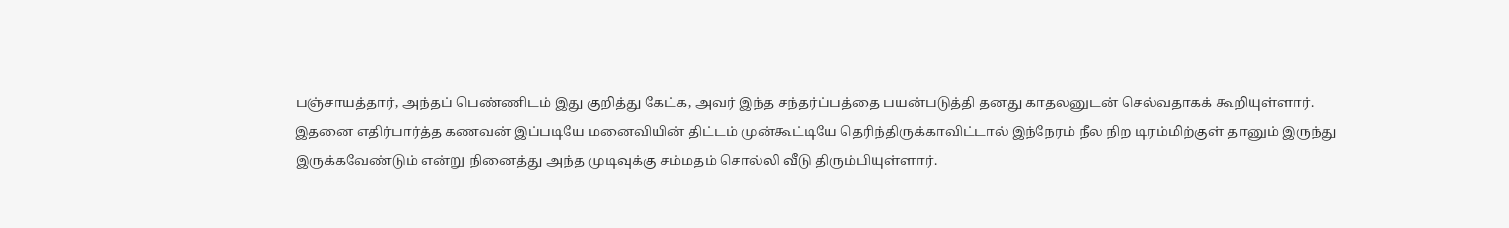பஞ்சாயத்தார், அந்தப் பெண்ணிடம் இது குறித்து கேட்க, அவர் இந்த சந்தர்ப்பத்தை பயன்படுத்தி தனது காதலனுடன் செல்வதாகக் கூறியுள்ளார்.
இதனை எதிர்பார்த்த கணவன் இப்படியே மனைவியின் திட்டம் முன்கூட்டியே தெரிந்திருக்காவிட்டால் இந்நேரம் நீல நிற டிரம்மிற்குள் தானும் இருந்து இருக்கவேண்டும் என்று நினைத்து அந்த முடிவுக்கு சம்மதம் சொல்லி வீடு திரும்பியுள்ளார்.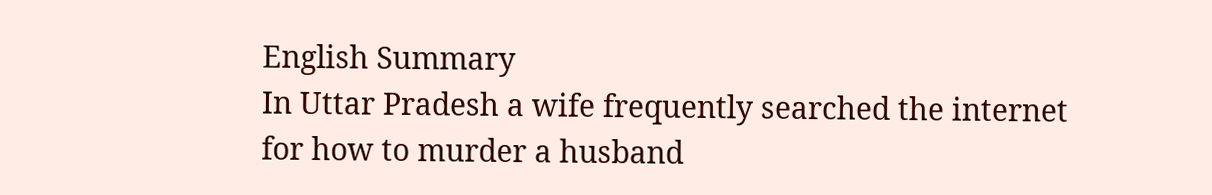English Summary
In Uttar Pradesh a wife frequently searched the internet for how to murder a husband